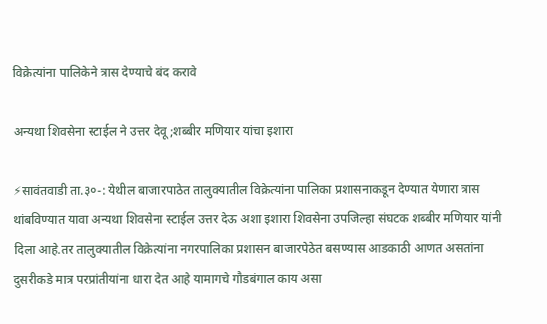विक्रेत्यांना पालिकेने त्रास देण्याचे बंद करावे

अन्यथा शिवसेना स्टाईल ने उत्तर देवू;शब्बीर मणियार यांचा इशारा

⚡सावंतवाडी ता.३०-: येथील बाजारपाठेत तालुक्यातील विक्रेत्यांना पालिका प्रशासनाकडून देण्यात येणारा त्रास थांबविण्यात यावा अन्यथा शिवसेना स्टाईल उत्तर देऊ अशा इशारा शिवसेना उपजिल्हा संघटक शब्बीर मणियार यांनी दिला आहे.तर तालुक्यातील विक्रेत्यांना नगरपालिका प्रशासन बाजारपेठेत बसण्यास आडकाठी आणत असतांना दुसरीकडे मात्र परप्रांतीयांना धारा देत आहे यामागचे गौडबंगाल काय असा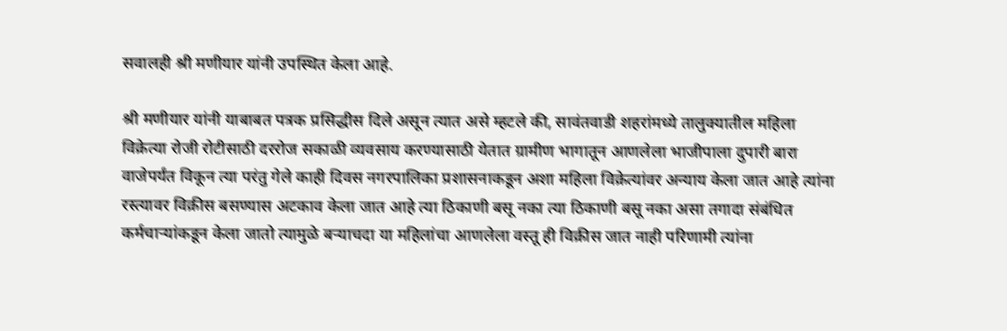सवालही श्री मणीयार यांनी उपस्थित केला आहे.

श्री मणीयार यांनी याबाबत पत्रक प्रसिद्धीस दिले असून त्यात असे म्हटले की, सावंतवाडी शहरांमध्ये तालुक्यातील महिला विक्रेत्या रोजी रोटीसाठी दररोज सकाळी व्यवसाय करण्यासाठी येतात ग्रामीण भागातून आणलेला भाजीपाला दुपारी बारा वाजेपर्यंत विकून त्या परंतु गेले काही दिवस नगरपालिका प्रशासनाकडून अशा महिला विक्रेत्यांवर अन्याय केला जात आहे त्यांना रस्त्यावर विक्रीस बसण्यास अटकाव केला जात आहे त्या ठिकाणी बसू नका त्या ठिकाणी बसू नका असा तगादा संबंधित कर्मचाऱ्यांकडून केला जातो त्यामुळे बऱ्याचदा या महिलांचा आणलेला वस्तू ही विक्रीस जात नाही परिणामी त्यांना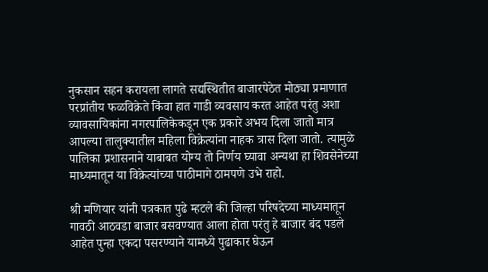नुकसान सहन करायला लागते सद्यस्थितीत बाजारपेठेत मोठ्या प्रमाणात परप्रांतीय फळविक्रेते किंवा हात गाडी व्यवसाय करत आहेत परंतु अशा व्यावसायिकांना नगरपालिकेकडून एक प्रकारे अभय दिला जातो मात्र आपल्या तालुक्यातील महिला विक्रेत्यांना नाहक त्रास दिला जातो. त्यामुळे पालिका प्रशासनाने याबाबत योग्य तो निर्णय घ्यावा अन्यथा हा शिवसेनेच्या माध्यमातून या विक्रेत्यांच्या पाठीमागे ठामपणे उभे राहो.

श्री मणियार यांनी पत्रकात पुढे म्हटले की जिल्हा परिषदेच्या माध्यमातून गावठी आठवडा बाजार बसवण्यात आला होता परंतु हे बाजार बंद पडले आहेत पुन्हा एकदा पसरण्याने यामध्ये पुढाकार घेऊन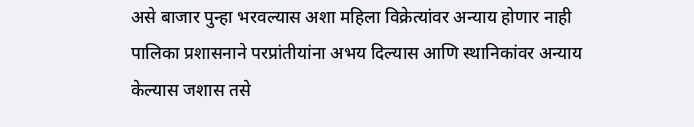असे बाजार पुन्हा भरवल्यास अशा महिला विक्रेत्यांवर अन्याय होणार नाही पालिका प्रशासनाने परप्रांतीयांना अभय दिल्यास आणि स्थानिकांवर अन्याय केल्यास जशास तसे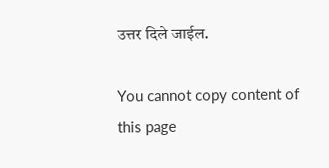उत्तर दिले जाईल.

You cannot copy content of this page